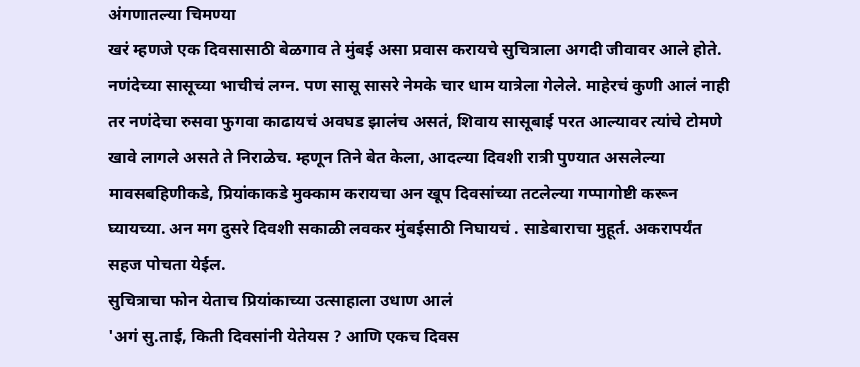अंगणातल्या चिमण्या
खरं म्हणजे एक दिवसासाठी बेळगाव ते मुंबई असा प्रवास करायचे सुचित्राला अगदी जीवावर आले होते. नणंदेच्या सासूच्या भाचीचं लग्न. पण सासू सासरे नेमके चार धाम यात्रेला गेलेले. माहेरचं कुणी आलं नाही तर नणंदेचा रुसवा फुगवा काढायचं अवघड झालंच असतं, शिवाय सासूबाई परत आल्यावर त्यांचे टोमणे खावे लागले असते ते निराळेच. म्हणून तिने बेत केला, आदल्या दिवशी रात्री पुण्यात असलेल्या मावसबहिणीकडे, प्रियांकाकडे मुक्काम करायचा अन खूप दिवसांच्या तटलेल्या गप्पागोष्टी करून घ्यायच्या. अन मग दुसरे दिवशी सकाळी लवकर मुंबईसाठी निघायचं . साडेबाराचा मुहूर्त. अकरापर्यंत सहज पोचता येईल.
सुचित्राचा फोन येताच प्रियांकाच्या उत्साहाला उधाण आलं
'अगं सु.ताई, किती दिवसांनी येतेयस ? आणि एकच दिवस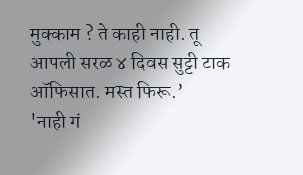मुक्काम ? ते काही नाही. तू आपली सरळ ४ दिवस सुट्टी टाक ऑफिसात. मस्त फिरू.’
'नाही गं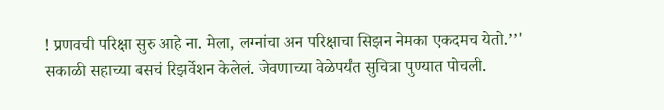! प्रणवची परिक्षा सुरु आहे ना. मेला, लग्नांचा अन परिक्षाचा सिझन नेमका एकदमच येतो.’’'
सकाळी सहाच्या बसचं रिझर्वेशन केलेलं. जेवणाच्या वेळेपर्यंत सुचित्रा पुण्यात पोचली.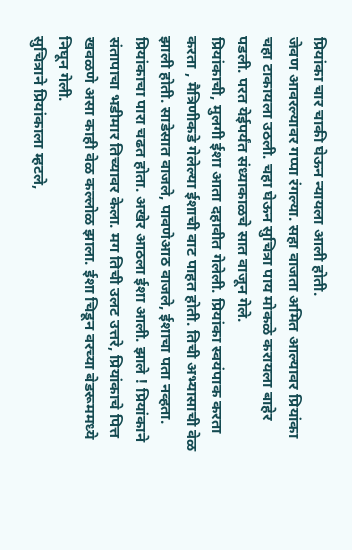प्रियांका चार चाकी घेऊन न्यायला आली होती.
जेवण आवरल्यावर गप्पा रंगल्या. सहा वाजता अमित आल्यावर प्रियांका चहा टाकायला उठली. चहा घेऊन सुचित्रा पाय मोकळे करायला बाहेर पडली. परत येईपर्यंत संध्याकाळचे सात वाजून गेले.
प्रियांकाची, मुलगी ईशा आता दहावीत गेलेली. प्रियांका स्वयंपाक करता करता , मैत्रिणीकडे गेलेल्या ईशाची वाट पाहत होती. तिची अभ्यासाची वेळ झाली होती. साडेसात वाजले, पावणेआठ वाजले, ईशाचा पता नव्हता. प्रियांकाचा पारा चढत होता. अखेर आठला ईशा आली. झाले ! प्रियांकाने संतापाचा भडीमार तिच्यावर केला. मग तिची उलट उत्तरे, प्रियांकाचे पित्त खवळणे असा काही वेळ कल्लोळ झाला. ईशा चिडून वरच्या बेडरूममध्ये निघून गेली.
सुचित्राने प्रियांकाला म्हटले,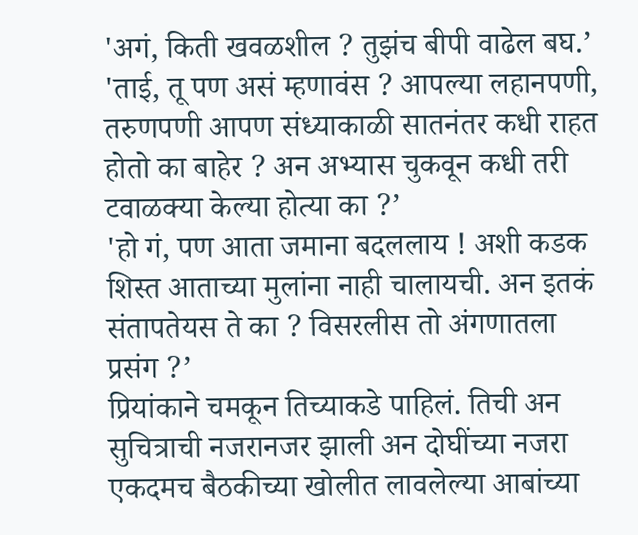'अगं, किती खवळशील ? तुझंच बीपी वाढेल बघ.’
'ताई, तू पण असं म्हणावंस ? आपल्या लहानपणी, तरुणपणी आपण संध्याकाळी सातनंतर कधी राहत होतो का बाहेर ? अन अभ्यास चुकवून कधी तरी टवाळक्या केल्या होत्या का ?’
'हो गं, पण आता जमाना बदललाय ! अशी कडक शिस्त आताच्या मुलांना नाही चालायची. अन इतकं संतापतेयस ते का ? विसरलीस तो अंगणातला प्रसंग ?’
प्रियांकाने चमकून तिच्याकडे पाहिलं. तिची अन सुचित्राची नजरानजर झाली अन दोघींच्या नजरा एकदमच बैठकीच्या खोलीत लावलेल्या आबांच्या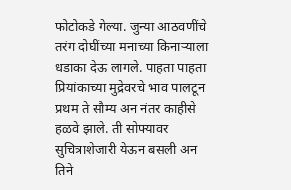फोटोकडे गेल्या. जुन्या आठवणींचे तरंग दोघींच्या मनाच्या किनाऱ्याला धडाका देऊ लागले. पाहता पाहता प्रियांकाच्या मुद्रेवरचे भाव पालटून प्रथम ते सौम्य अन नंतर काहीसे हळवे झाले. ती सोफ्यावर सुचित्राशेजारी येऊन बसली अन तिने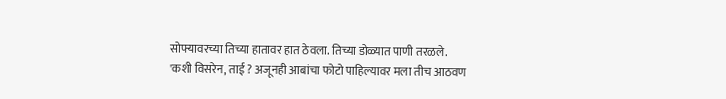सोफ्यावरच्या तिच्या हातावर हात ठेवला. तिच्या डोळ्यात पाणी तरळले.
'कशी विसरेन, ताई ? अजूनही आबांचा फोटो पाहिल्यावर मला तीच आठवण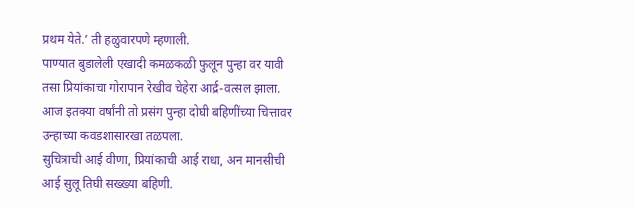प्रथम येते.’ ती हळुवारपणे म्हणाली.
पाण्यात बुडालेली एखादी कमळकळी फुलून पुन्हा वर यावी तसा प्रियांकाचा गोरापान रेखीव चेहेरा आर्द्र-वत्सल झाला. आज इतक्या वर्षांनी तो प्रसंग पुन्हा दोघी बहिणींच्या चित्तावर उन्हाच्या कवडशासारखा तळपला.
सुचित्राची आई वीणा, प्रियांकाची आई राधा, अन मानसीची आई सुलू तिघी सख्ख्या बहिणी.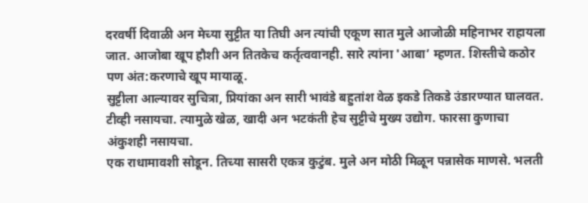दरवर्षी दिवाळी अन मेच्या सुट्टीत या तिघी अन त्यांची एकूण सात मुले आजोळी महिनाभर राहायला जात. आजोबा खूप हौशी अन तितकेच कर्तृत्ववानही. सारे त्यांना 'आबा’ म्हणत. शिस्तीचे कठोर पण अंत:करणाचे खूप मायाळू.
सुट्टीला आल्यावर सुचित्रा, प्रियांका अन सारी भावंडे बहुतांश वेळ इकडे तिकडे उंडारण्यात घालवत. टीव्ही नसायचा. त्यामुळे खेळ, खादी अन भटकंती हेच सुट्टीचे मुख्य उद्योग. फारसा कुणाचा अंकुशही नसायचा.
एक राधामावशी सोडून. तिच्या सासरी एकत्र कुटुंब. मुले अन मोठी मिळून पन्नासेक माणसे. भलती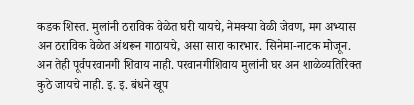कडक शिस्त. मुलांनी ठराविक वेळेत घरी यायचे, नेमक्या वेळी जेवण, मग अभ्यास अन ठराविक वेळेत अंथरून गाठायचे, असा सारा कारभार. सिनेमा-नाटक मोजून. अन तेही पूर्वपरवानगी शिवाय नाही. परवानगीशिवाय मुलांनी घर अन शाळेव्यतिरिक्त कुठे जायचे नाही. इ. इ. बंधने खूप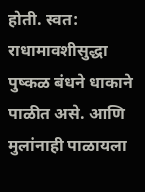होती. स्वत: राधामावशीसुद्धा पुष्कळ बंधने धाकाने पाळीत असे. आणि मुलांनाही पाळायला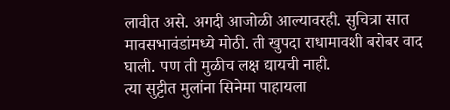लावीत असे. अगदी आजोळी आल्यावरही. सुचित्रा सात मावसभावंडांमध्ये मोठी. ती खुपदा राधामावशी बरोबर वाद घाली. पण ती मुळीच लक्ष द्यायची नाही.
त्या सुट्टीत मुलांना सिनेमा पाहायला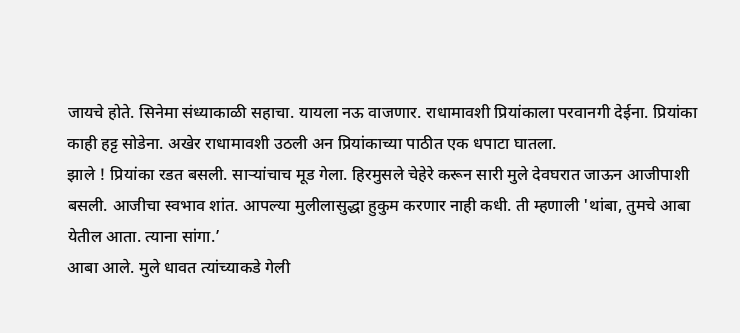जायचे होते. सिनेमा संध्याकाळी सहाचा. यायला नऊ वाजणार. राधामावशी प्रियांकाला परवानगी देईना. प्रियांका काही हट्ट सोडेना. अखेर राधामावशी उठली अन प्रियांकाच्या पाठीत एक धपाटा घातला.
झाले ! प्रियांका रडत बसली. साऱ्यांचाच मूड गेला. हिरमुसले चेहेरे करून सारी मुले देवघरात जाऊन आजीपाशी बसली. आजीचा स्वभाव शांत. आपल्या मुलीलासुद्धा हुकुम करणार नाही कधी. ती म्हणाली 'थांबा, तुमचे आबा येतील आता. त्याना सांगा.’
आबा आले. मुले धावत त्यांच्याकडे गेली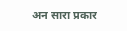अन सारा प्रकार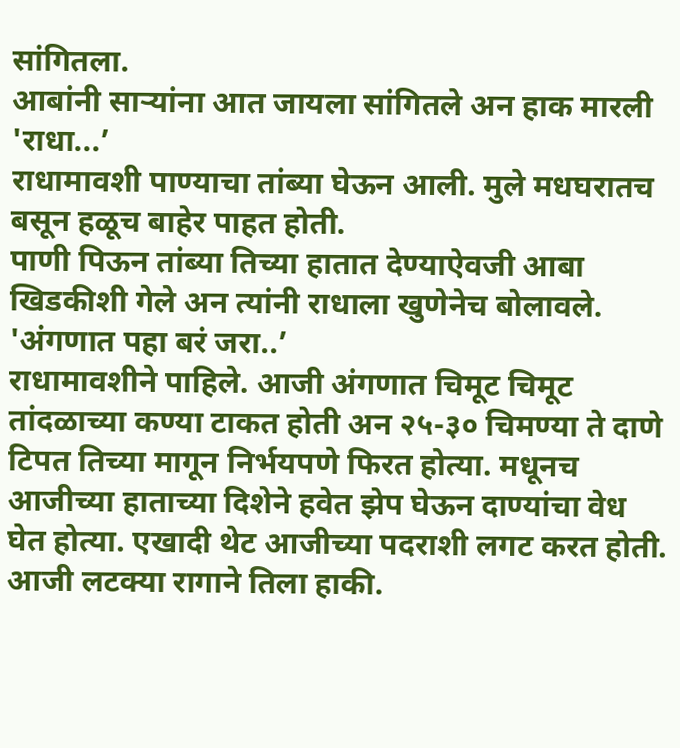सांगितला.
आबांनी साऱ्यांना आत जायला सांगितले अन हाक मारली 'राधा...’
राधामावशी पाण्याचा तांब्या घेऊन आली. मुले मधघरातच बसून हळूच बाहेर पाहत होती.
पाणी पिऊन तांब्या तिच्या हातात देण्याऐवजी आबा खिडकीशी गेले अन त्यांनी राधाला खुणेनेच बोलावले.
'अंगणात पहा बरं जरा..’
राधामावशीने पाहिले. आजी अंगणात चिमूट चिमूट तांदळाच्या कण्या टाकत होती अन २५-३० चिमण्या ते दाणे टिपत तिच्या मागून निर्भयपणे फिरत होत्या. मधूनच आजीच्या हाताच्या दिशेने हवेत झेप घेऊन दाण्यांचा वेध घेत होत्या. एखादी थेट आजीच्या पदराशी लगट करत होती. आजी लटक्या रागाने तिला हाकी.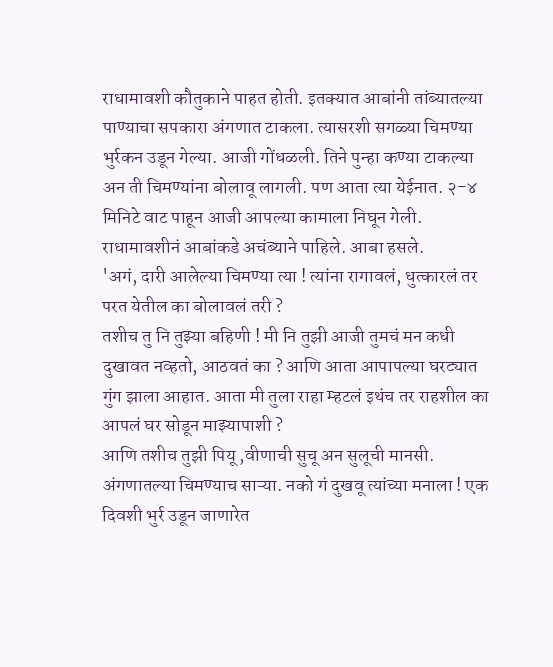राधामावशी कौतुकाने पाहत होती. इतक्यात आबांनी तांब्यातल्या पाण्याचा सपकारा अंगणात टाकला. त्यासरशी सगळ्या चिमण्या भुर्रकन उडून गेल्या. आजी गोंधळली. तिने पुन्हा कण्या टाकल्या अन ती चिमण्यांना बोलावू लागली. पण आता त्या येईनात. २-४ मिनिटे वाट पाहून आजी आपल्या कामाला निघून गेली.
राधामावशीनं आबांकडे अचंब्याने पाहिले. आबा हसले.
'अगं, दारी आलेल्या चिमण्या त्या ! त्यांना रागावलं, धुत्कारलं तर परत येतील का बोलावलं तरी ?
तशीच तु नि तुझ्या बहिणी ! मी नि तुझी आजी तुमचं मन कधी दुखावत नव्हतो, आठवतं का ? आणि आता आपापल्या घरट्यात गुंग झाला आहात. आता मी तुला राहा म्हटलं इथंच तर राहशील का आपलं घर सोडून माझ्यापाशी ?
आणि तशीच तुझी पियू ,वीणाची सुचू अन सुलूची मानसी. अंगणातल्या चिमण्याच साऱ्या. नको गं दुखवू त्यांच्या मनाला ! एक दिवशी भुर्र उडून जाणारेत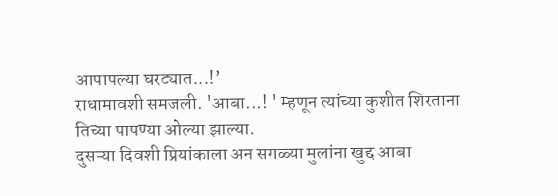आपापल्या घरट्यात...!’
राधामावशी समजली. 'आबा...! ' म्हणून त्यांच्या कुशीत शिरताना तिच्या पापण्या ओल्या झाल्या.
दुसऱ्या दिवशी प्रियांकाला अन सगळ्या मुलांना खुद्द आबा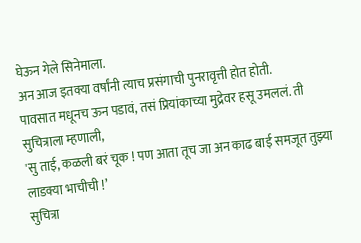घेऊन गेले सिनेमाला.
अन आज इतक्या वर्षांनी त्याच प्रसंगाची पुनरावृत्ती होत होती.
पावसात मधूनच ऊन पडावं, तसं प्रियांकाच्या मुद्रेवर हसू उमललं. ती सुचित्राला म्हणाली,
'सु ताई, कळली बरं चूक ! पण आता तूच जा अन काढ बाई समजूत तुझ्या लाडक्या भाचीची !’
सुचित्रा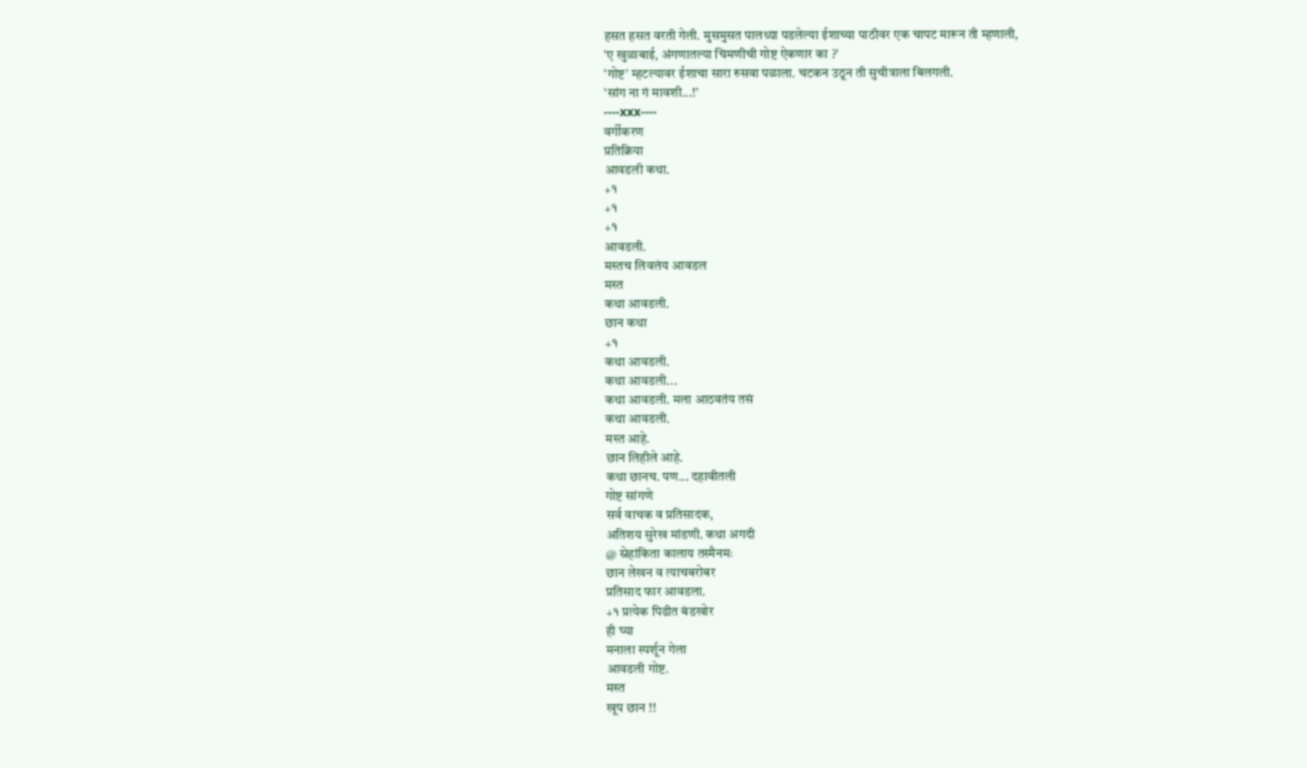हसत हसत वरती गेली. मुसमुसत पालथ्या पडलेल्या ईशाच्या पाठीवर एक चापट मारून ती म्हणाली,
'ए खुळाबाई, अंगणातल्या चिमणीची गोष्ट ऐकणार का ?’
'गोष्ट’ म्हटल्यावर ईशाचा सारा रुसवा पळाला. चटकन उठून ती सुचीत्राला बिलगली.
'सांग ना गं मावशी...!’
----xxx----
वर्गीकरण
प्रतिक्रिया
आवडली कथा.
+१
+१
+१
आवडली.
मस्तच लिवलंय आवडल
मस्त
कथा आवडली.
छान कथा
+१
कथा आवडली.
कथा आवडली...
कथा आवडली. मला आठवतंय तसं
कथा आवडली.
मस्त आहे.
छान लिहीले आहे.
कथा छानच. पण... दहावीतली
गोष्ट सांगणे
सर्व वाचक व प्रतिसादक,
अतिशय सुरेख मांडणी. कथा अगदी
@ स्नेहांकिता कालाय तस्मैनमः
छान लेखन व त्याचबरोबर
प्रतिसाद फार आवडला.
+१ प्रत्येक पिढीत बंडखोर
ही घ्या
मनाला स्पर्शून गेला
आवडली गोष्ट.
मस्त
खूप छान !!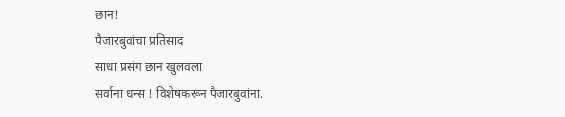छान!
पैजारबुवांचा प्रतिसाद
साधा प्रसंग छान खुलवला
सर्वाना धन्स ! विशेषकरून पैजारबुवांना.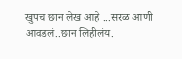खुपच छान लेख आहे ...सरळ आणी
आवडलं..छान लिहीलंय.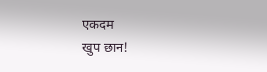एकदम
खुप छान!